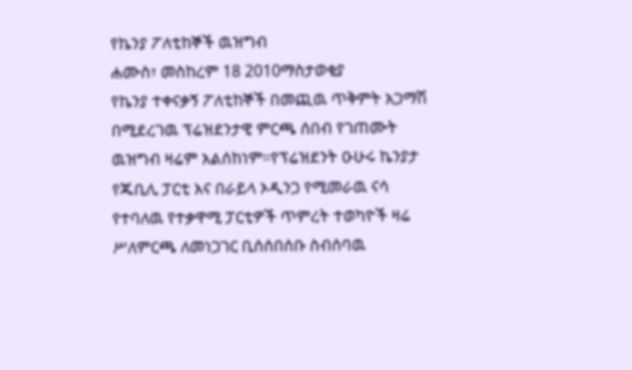የኬንያ ፖለቲከኞች ዉዝግብ
ሐሙስ፣ መስከረም 18 2010ማስታወቂያ
የኬንያ ተቀናቃኝ ፖለቲከኞች በመጪዉ ጥቅምት አጋማሽ በሚደረገዉ ፕሬዝደንታዊ ምርጫ ሰበብ የገጠሙት ዉዝግብ ዛሬም አልሰከነም።የፕሬዝደንት ዑሁሩ ኬንያታ የጁቢሊ ፓርቲ እና በራይላ ኦዲንጋ የሚመራዉ ናሳ የተባለዉ የተቃዋሚ ፓርቲዎች ጥምረት ተወካዮች ዛሬ ሥለምርጫ ለመነጋገር ቢሰሰበሰቡ ስብሰባዉ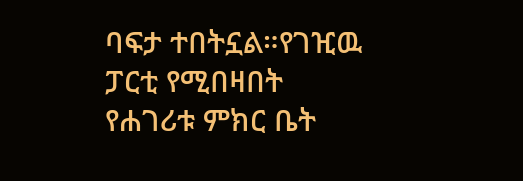ባፍታ ተበትኗል።የገዢዉ ፓርቲ የሚበዛበት የሐገሪቱ ምክር ቤት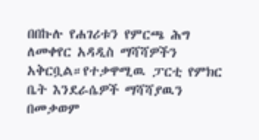በበኩሉ የሐገሪቱን የምርጫ ሕግ ለመቀየር አዳዲስ ማሻሻዎችን አቅርቧል።የተቃዋሚዉ ፓርቲ የምክር ቤት እንደራሴዎች ማሻሻያዉን በመቃወም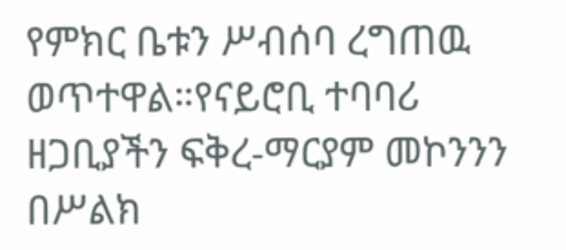የምክር ቤቱን ሥብሰባ ረግጠዉ ወጥተዋል።የናይሮቢ ተባባሪ ዘጋቢያችን ፍቅረ-ማርያም መኮንንን በሥልክ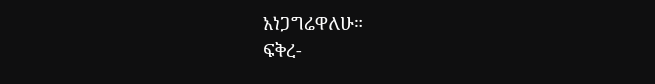አነጋግሬዋለሁ።
ፍቅረ-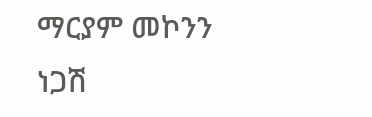ማርያም መኮንን
ነጋሽ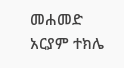መሐመድ
አርያም ተክሌ